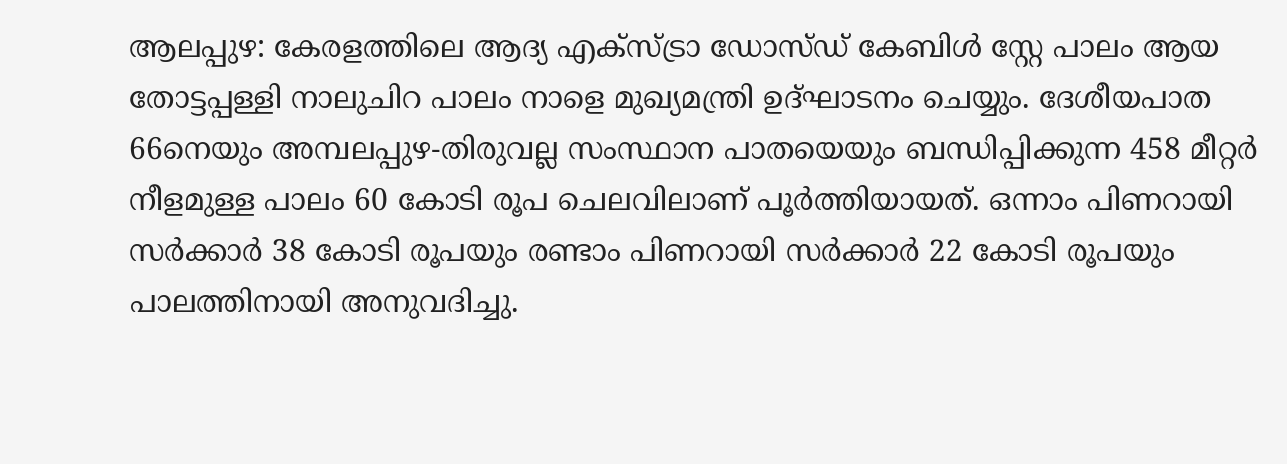ആലപ്പുഴ: കേരളത്തിലെ ആദ്യ എക്സ്ട്രാ ഡോസ്ഡ് കേബിൾ സ്റ്റേ പാലം ആയ തോട്ടപ്പള്ളി നാലുചിറ പാലം നാളെ മുഖ്യമന്ത്രി ഉദ്ഘാടനം ചെയ്യും. ദേശീയപാത 66നെയും അമ്പലപ്പുഴ-തിരുവല്ല സംസ്ഥാന പാതയെയും ബന്ധിപ്പിക്കുന്ന 458 മീറ്റർ നീളമുള്ള പാലം 60 കോടി രൂപ ചെലവിലാണ് പൂർത്തിയായത്. ഒന്നാം പിണറായി സർക്കാർ 38 കോടി രൂപയും രണ്ടാം പിണറായി സർക്കാർ 22 കോടി രൂപയും പാലത്തിനായി അനുവദിച്ചു.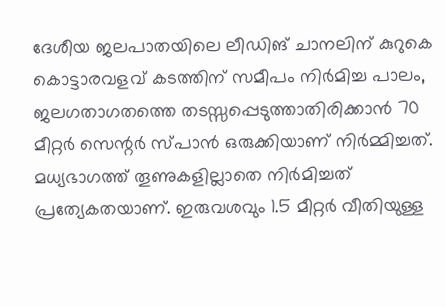ദേശീയ ജലപാതയിലെ ലീഡിങ് ചാനലിന് കുറുകെ കൊട്ടാരവളവ് കടത്തിന് സമീപം നിർമിച്ച പാലം, ജലഗതാഗതത്തെ തടസ്സപ്പെടുത്താതിരിക്കാൻ 70 മീറ്റർ സെന്റർ സ്പാൻ ഒരുക്കിയാണ് നിർമ്മിച്ചത്. മധ്യഭാഗത്ത് തൂണുകളില്ലാതെ നിർമിച്ചത് പ്രത്യേകതയാണ്. ഇരുവശവും 1.5 മീറ്റർ വീതിയുള്ള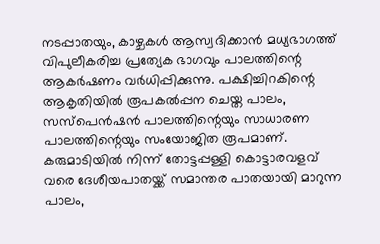നടപ്പാതയും, കാഴ്ചകൾ ആസ്വദിക്കാൻ മധ്യഭാഗത്ത് വിപുലീകരിച്ച പ്രത്യേക ഭാഗവും പാലത്തിന്റെ ആകർഷണം വർധിപ്പിക്കുന്നു. പക്ഷിച്ചിറകിന്റെ ആകൃതിയിൽ രൂപകൽപ്പന ചെയ്ത പാലം, സസ്പെൻഷൻ പാലത്തിന്റെയും സാധാരണ പാലത്തിന്റെയും സംയോജിത രൂപമാണ്.
കരുമാടിയിൽ നിന്ന് തോട്ടപ്പള്ളി കൊട്ടാരവളവ് വരെ ദേശീയപാതയ്ക്ക് സമാന്തര പാതയായി മാറുന്ന പാലം,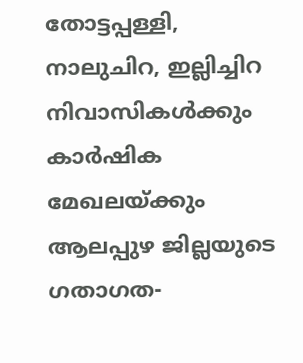തോട്ടപ്പള്ളി, നാലുചിറ, ഇല്ലിച്ചിറ നിവാസികൾക്കും കാർഷിക മേഖലയ്ക്കും ആലപ്പുഴ ജില്ലയുടെ ഗതാഗത-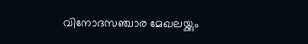വിനോദസഞ്ചാര മേഖലയ്ക്കും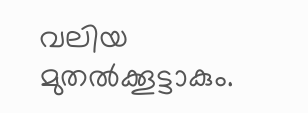വലിയ മുതൽക്കൂട്ടാകും.